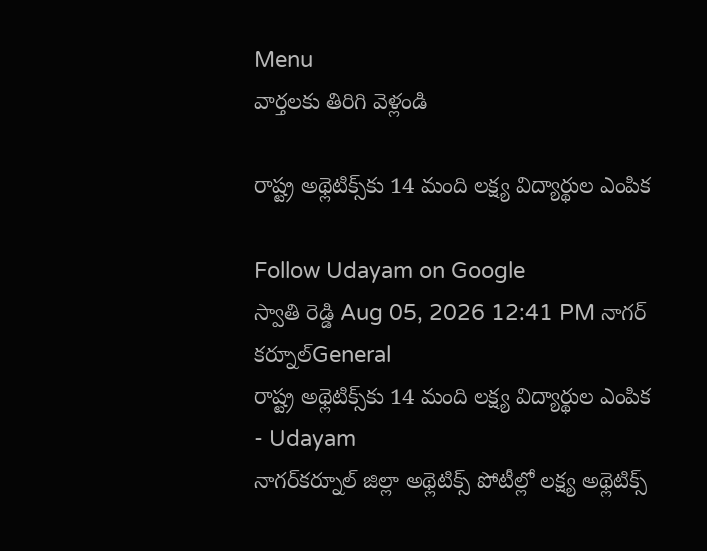Menu
వార్తలకు తిరిగి వెళ్లండి

రాష్ట్ర అథ్లెటిక్స్‌కు 14 మంది లక్ష్య విద్యార్థుల ఎంపిక

Follow Udayam on Google
స్వాతి రెడ్డి Aug 05, 2026 12:41 PM నాగర్ కర్నూల్General
రాష్ట్ర అథ్లెటిక్స్‌కు 14 మంది లక్ష్య విద్యార్థుల ఎంపిక - Udayam
నాగర్‌కర్నూల్ జిల్లా అథ్లెటిక్స్ పోటీల్లో లక్ష్య అథ్లెటిక్స్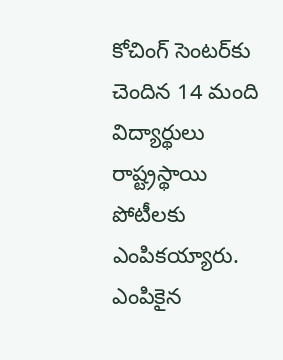కోచింగ్ సెంటర్‌కు చెందిన 14 మంది విద్యార్థులు రాష్ట్రస్థాయి పోటీలకు ఎంపికయ్యారు. ఎంపికైన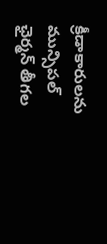క్రీడాకారులను మున్సిపల్ ఛైర్మన్ తీగల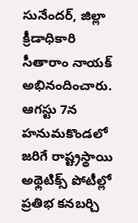సునేందర్, జిల్లా క్రీడాధికారి సీతారాం నాయక్ అభినందించారు. ఆగస్టు 7న హనుమకొండలో జరిగే రాష్ట్రస్థాయి అథ్లెటిక్స్ పోటీల్లో ప్రతిభ కనబర్చి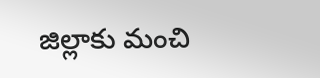జిల్లాకు మంచి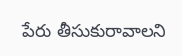పేరు తీసుకురావాలని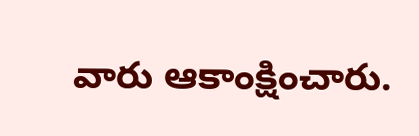వారు ఆకాంక్షించారు.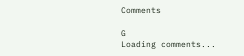Comments

G
Loading comments...